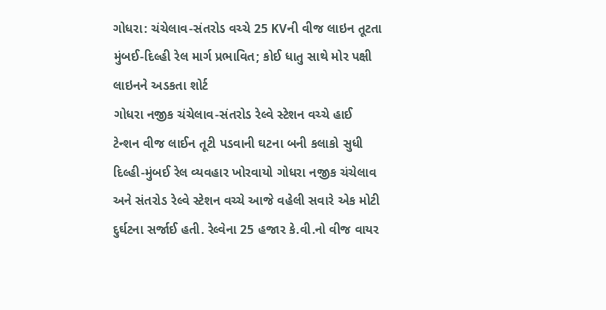ગોધરા: ચંચેલાવ-સંતરોડ વચ્ચે 25 KVની વીજ લાઇન તૂટતા મુંબઈ-દિલ્હી રેલ માર્ગ પ્રભાવિત; કોઈ ધાતુ સાથે મોર પક્ષી લાઇનને અડકતા શોર્ટ
ગોધરા નજીક ચંચેલાવ-સંતરોડ રેલ્વે સ્ટેશન વચ્ચે હાઈ ટેન્શન વીજ લાઈન તૂટી પડવાની ઘટના બની કલાકો સુધી દિલ્હી-મુંબઈ રેલ વ્યવહાર ખોરવાયો ગોધરા નજીક ચંચેલાવ અને સંતરોડ રેલ્વે સ્ટેશન વચ્ચે આજે વહેલી સવારે એક મોટી દુર્ઘટના સર્જાઈ હતી. રેલ્વેના 25 હજાર કે.વી.નો વીજ વાયર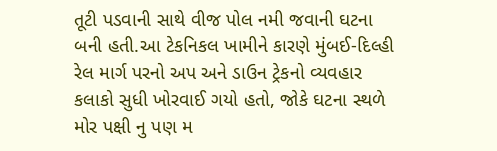તૂટી પડવાની સાથે વીજ પોલ નમી જવાની ઘટના બની હતી.આ ટેકનિકલ ખામીને કારણે મુંબઈ-દિલ્હી રેલ માર્ગ પરનો અપ અને ડાઉન ટ્રેકનો વ્યવહાર કલાકો સુધી ખોરવાઈ ગયો હતો, જોકે ઘટના સ્થળે મોર પક્ષી નુ પણ મ